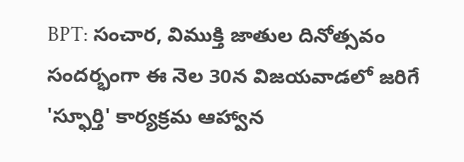BPT: సంచార, విముక్తి జాతుల దినోత్సవం సందర్భంగా ఈ నెల 30న విజయవాడలో జరిగే 'స్ఫూర్తి' కార్యక్రమ ఆహ్వాన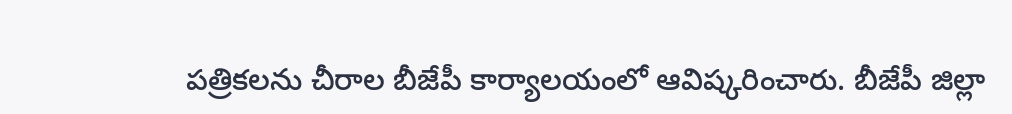పత్రికలను చీరాల బీజేపీ కార్యాలయంలో ఆవిష్కరించారు. బీజేపీ జిల్లా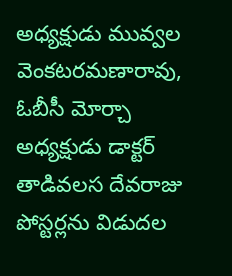అధ్యక్షుడు మువ్వల వెంకటరమణారావు, ఓబీసీ మోర్చా అధ్యక్షుడు డాక్టర్ తాడివలస దేవరాజు పోస్టర్లను విడుదల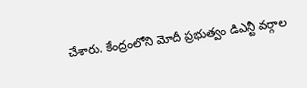చేశారు. కేంద్రంలోని మోదీ ప్రభుత్వం డిఎన్టీ వర్గాల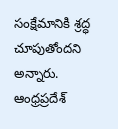సంక్షేమానికి శ్రద్ధ చూపుతోందని అన్నారు.
ఆంధ్రప్రదేశ్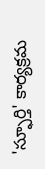'స్ఫూర్తి' కార్యక్రమ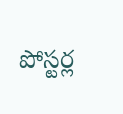పోస్టర్ల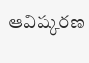ఆవిష్కరణ